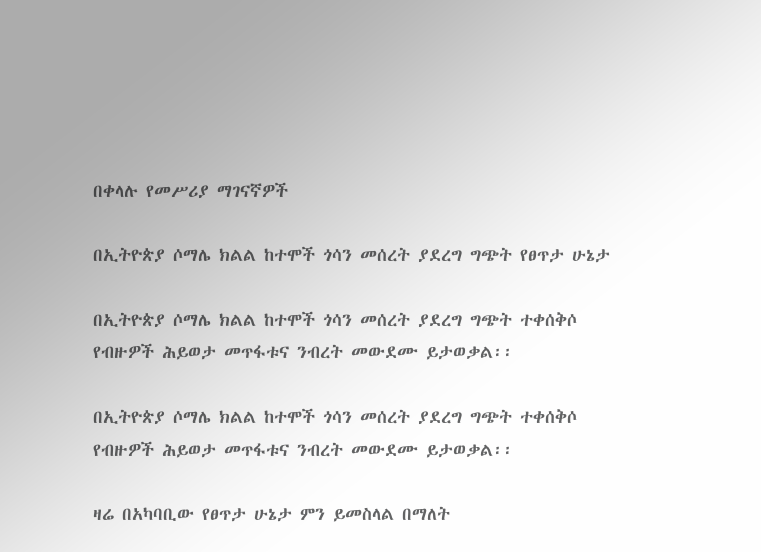በቀላሉ የመሥሪያ ማገናኛዎች

በኢትዮጵያ ሶማሌ ክልል ከተሞች ጎሳን መሰረት ያደረግ ግጭት የፀጥታ ሁኔታ

በኢትዮጵያ ሶማሌ ክልል ከተሞች ጎሳን መሰረት ያደረግ ግጭት ተቀሰቅሶ የብዙዎች ሕይወታ መጥፋቱና ንብረት መውደሙ ይታወቃል፡፡

በኢትዮጵያ ሶማሌ ክልል ከተሞች ጎሳን መሰረት ያደረግ ግጭት ተቀሰቅሶ የብዙዎች ሕይወታ መጥፋቱና ንብረት መውደሙ ይታወቃል፡፡

ዛሬ በአካባቢው የፀጥታ ሁኔታ ምን ይመስላል በማለት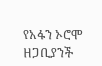የአፋን ኦሮሞ ዘጋቢያንች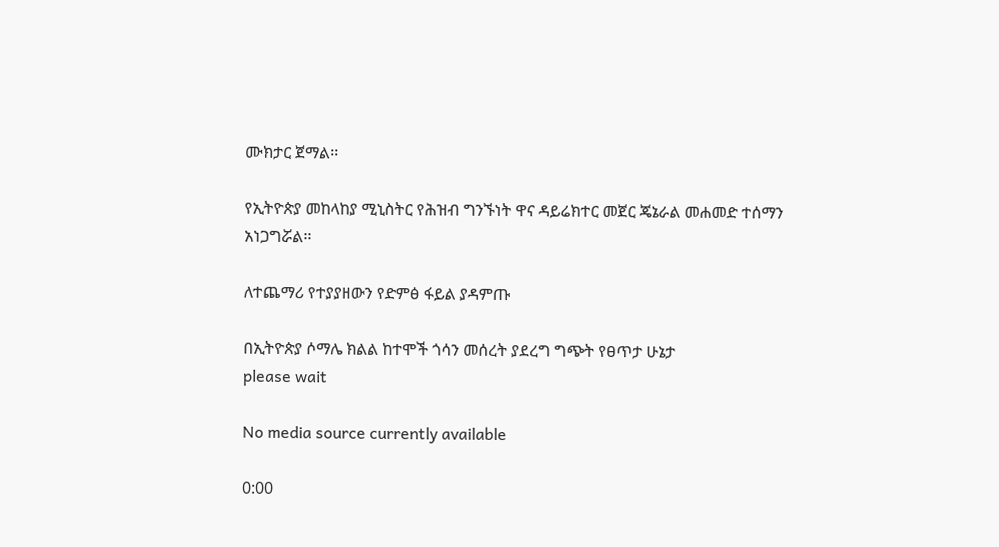ሙክታር ጀማል፡፡

የኢትዮጵያ መከላከያ ሚኒስትር የሕዝብ ግንኙነት ዋና ዳይሬክተር መጀር ጄኔራል መሐመድ ተሰማን አነጋግሯል፡፡

ለተጨማሪ የተያያዘውን የድምፅ ፋይል ያዳምጡ

በኢትዮጵያ ሶማሌ ክልል ከተሞች ጎሳን መሰረት ያደረግ ግጭት የፀጥታ ሁኔታ
please wait

No media source currently available

0:00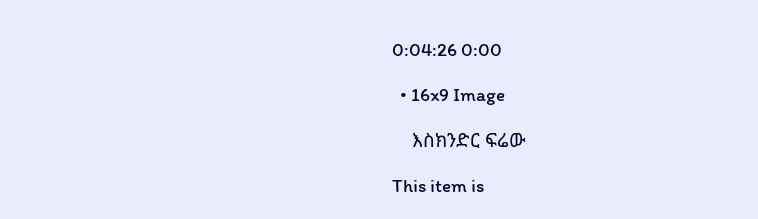0:04:26 0:00

  • 16x9 Image

    እስክንድር ፍሬው

This item is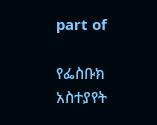part of

የፌስቡክ አስተያየት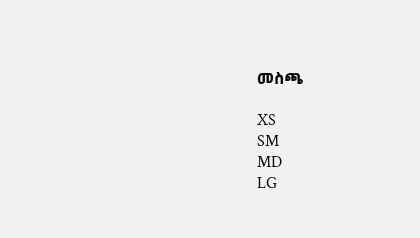መስጫ

XS
SM
MD
LG